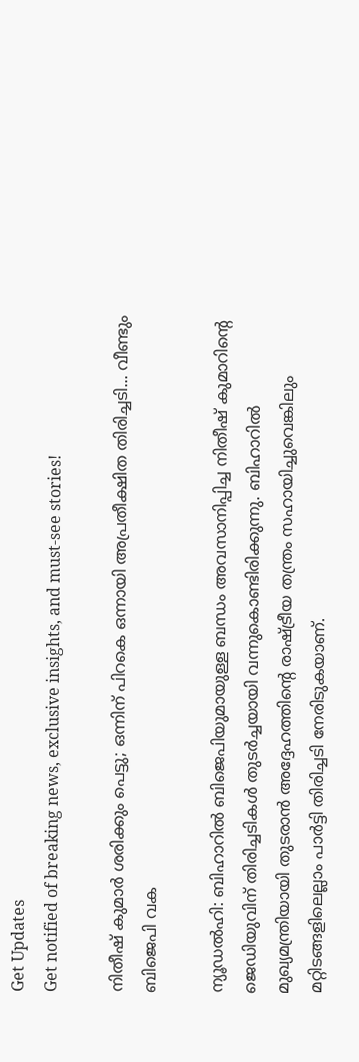Get Updates
Get notified of breaking news, exclusive insights, and must-see stories!

നിതീഷ് കുമാര്‍ ശരിക്കും പെട്ടു; ഒന്നിന് പിറകെ ഒന്നായി അപ്രതീക്ഷിത തിരിച്ചടി... വീണ്ടും ബിജെപി വക

ന്യൂഡല്‍ഹി: ബിഹാറില്‍ ബിജെപിയുമായുള്ള ബന്ധം അവസാനിപ്പിച്ച നിതീഷ് കുമാറിന്റെ ജെഡിയുവിന് തിരിച്ചടികള്‍ തുടര്‍ച്ചയായി വന്നുകൊണ്ടിരിക്കുന്നു. ബിഹാറില്‍ മുഖ്യമന്ത്രിയായി തുടരാന്‍ അദ്ദേഹത്തിന്റെ രാഷ്ട്രീയ തന്ത്രം സഹായിച്ചുവെങ്കിലും മറ്റിടങ്ങളിലെല്ലാം പാര്‍ട്ടി തിരിച്ചടി നേരിടുകയാണ്.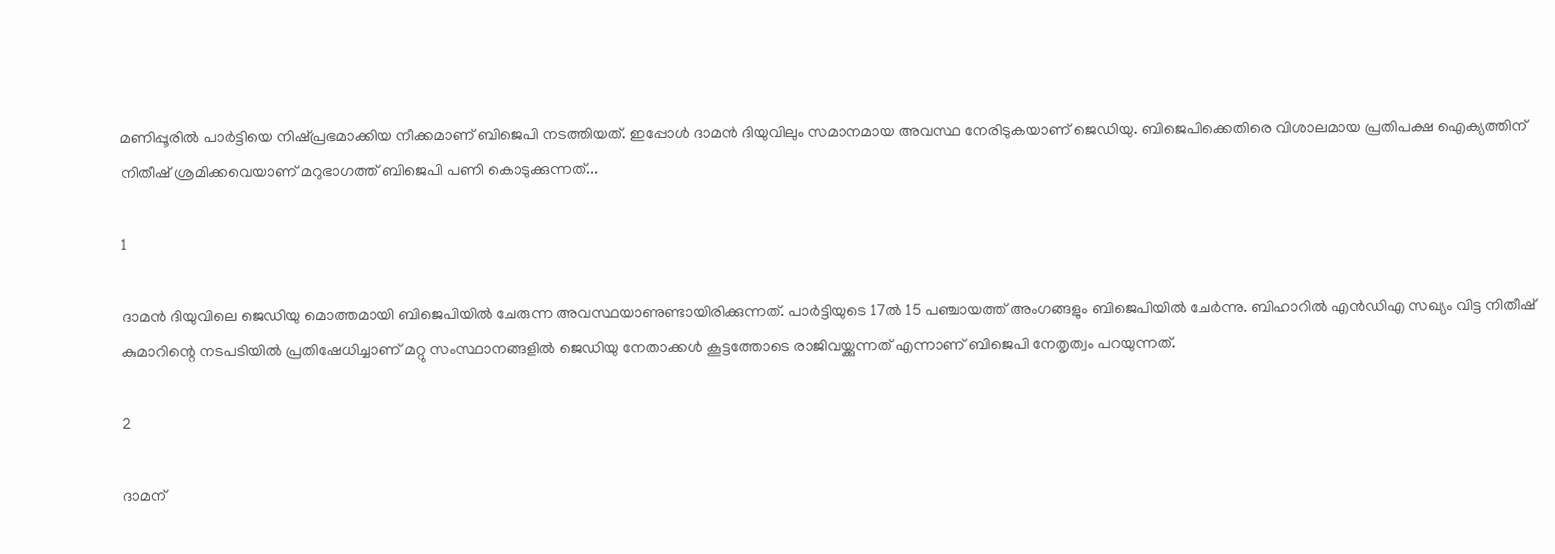മണിപ്പൂരില്‍ പാര്‍ട്ടിയെ നിഷ്പ്രഭമാക്കിയ നീക്കമാണ് ബിജെപി നടത്തിയത്. ഇപ്പോള്‍ ദാമന്‍ ദിയുവിലും സമാനമായ അവസ്ഥ നേരിടുകയാണ് ജെഡിയു. ബിജെപിക്കെതിരെ വിശാലമായ പ്രതിപക്ഷ ഐക്യത്തിന് നിതീഷ് ശ്രമിക്കവെയാണ് മറുഭാഗത്ത് ബിജെപി പണി കൊടുക്കുന്നത്...

1

ദാമന്‍ ദിയുവിലെ ജെഡിയു മൊത്തമായി ബിജെപിയില്‍ ചേരുന്ന അവസ്ഥയാണുണ്ടായിരിക്കുന്നത്. പാര്‍ട്ടിയുടെ 17ല്‍ 15 പഞ്ചായത്ത് അംഗങ്ങളും ബിജെപിയില്‍ ചേര്‍ന്നു. ബിഹാറില്‍ എന്‍ഡിഎ സഖ്യം വിട്ട നിതീഷ് കുമാറിന്റെ നടപടിയില്‍ പ്രതിഷേധിച്ചാണ് മറ്റു സംസ്ഥാനങ്ങളില്‍ ജെഡിയു നേതാക്കള്‍ കൂട്ടത്തോടെ രാജിവയ്ക്കുന്നത് എന്നാണ് ബിജെപി നേതൃത്വം പറയുന്നത്.

2

ദാമന്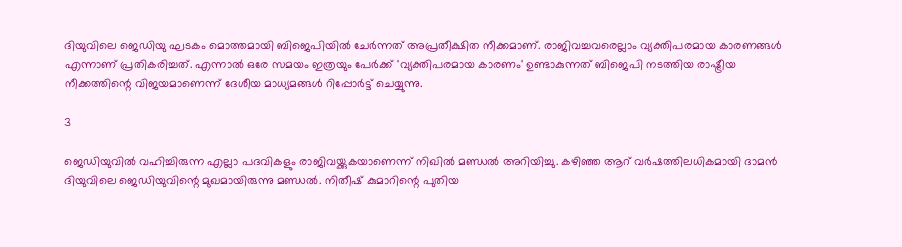ദിയുവിലെ ജെഡിയു ഘടകം മൊത്തമായി ബിജെപിയില്‍ ചേര്‍ന്നത് അപ്രതീക്ഷിത നീക്കമാണ്. രാജിവച്ചവരെല്ലാം വ്യക്തിപരമായ കാരണങ്ങള്‍ എന്നാണ് പ്രതികരിച്ചത്. എന്നാല്‍ ഒരേ സമയം ഇത്രയും പേര്‍ക്ക് 'വ്യക്തിപരമായ കാരണം' ഉണ്ടാകുന്നത് ബിജെപി നടത്തിയ രാഷ്ട്രീയ നീക്കത്തിന്റെ വിജയമാണെന്ന് ദേശീയ മാധ്യമങ്ങള്‍ റിപ്പോര്‍ട്ട് ചെയ്യുന്നു.

3

ജെഡിയുവില്‍ വഹിച്ചിരുന്ന എല്ലാ പദവികളും രാജിവയ്ക്കുകയാണെന്ന് നിഖില്‍ മണ്ഡല്‍ അറിയിച്ചു. കഴിഞ്ഞ ആറ് വര്‍ഷത്തിലധികമായി ദാമന്‍ ദിയുവിലെ ജെഡിയുവിന്റെ മുഖമായിരുന്നു മണ്ഡല്‍. നിതീഷ് കുമാറിന്റെ പുതിയ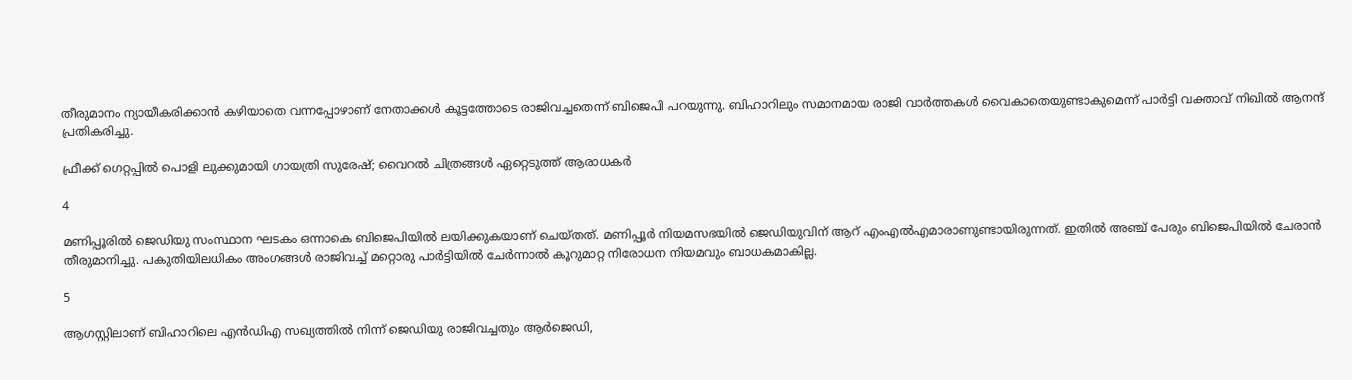തീരുമാനം ന്യായീകരിക്കാന്‍ കഴിയാതെ വന്നപ്പോഴാണ് നേതാക്കള്‍ കൂട്ടത്തോടെ രാജിവച്ചതെന്ന് ബിജെപി പറയുന്നു. ബിഹാറിലും സമാനമായ രാജി വാര്‍ത്തകള്‍ വൈകാതെയുണ്ടാകുമെന്ന് പാര്‍ട്ടി വക്താവ് നിഖില്‍ ആനന്ദ് പ്രതികരിച്ചു.

ഫ്രീക്ക് ഗെറ്റപ്പില്‍ പൊളി ലുക്കുമായി ഗായത്രി സുരേഷ്; വൈറല്‍ ചിത്രങ്ങള്‍ ഏറ്റെടുത്ത് ആരാധകര്‍

4

മണിപ്പൂരില്‍ ജെഡിയു സംസ്ഥാന ഘടകം ഒന്നാകെ ബിജെപിയില്‍ ലയിക്കുകയാണ് ചെയ്തത്. മണിപ്പൂര്‍ നിയമസഭയില്‍ ജെഡിയുവിന് ആറ് എംഎല്‍എമാരാണുണ്ടായിരുന്നത്. ഇതില്‍ അഞ്ച് പേരും ബിജെപിയില്‍ ചേരാന്‍ തീരുമാനിച്ചു. പകുതിയിലധികം അംഗങ്ങള്‍ രാജിവച്ച് മറ്റൊരു പാര്‍ട്ടിയില്‍ ചേര്‍ന്നാല്‍ കൂറുമാറ്റ നിരോധന നിയമവും ബാധകമാകില്ല.

5

ആഗസ്റ്റിലാണ് ബിഹാറിലെ എന്‍ഡിഎ സഖ്യത്തില്‍ നിന്ന് ജെഡിയു രാജിവച്ചതും ആര്‍ജെഡി,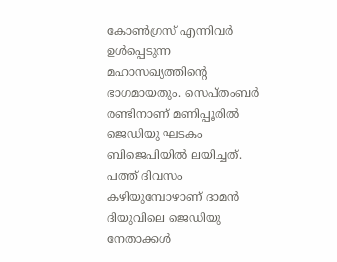കോണ്‍ഗ്രസ് എന്നിവര്‍ ഉള്‍പ്പെടുന്ന മഹാസഖ്യത്തിന്റെ ഭാഗമായതും. സെപ്തംബര്‍ രണ്ടിനാണ് മണിപ്പൂരില്‍ ജെഡിയു ഘടകം ബിജെപിയില്‍ ലയിച്ചത്. പത്ത് ദിവസം കഴിയുമ്പോഴാണ് ദാമന്‍ ദിയുവിലെ ജെഡിയു നേതാക്കള്‍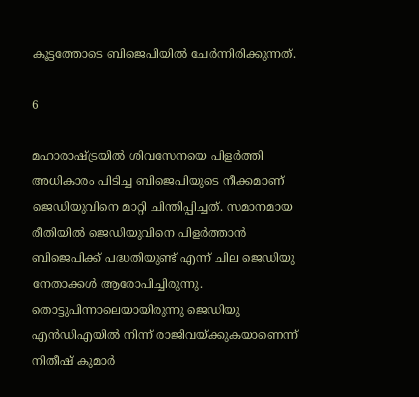കൂട്ടത്തോടെ ബിജെപിയില്‍ ചേര്‍ന്നിരിക്കുന്നത്.

6

മഹാരാഷ്ട്രയില്‍ ശിവസേനയെ പിളര്‍ത്തി അധികാരം പിടിച്ച ബിജെപിയുടെ നീക്കമാണ് ജെഡിയുവിനെ മാറ്റി ചിന്തിപ്പിച്ചത്. സമാനമായ രീതിയില്‍ ജെഡിയുവിനെ പിളര്‍ത്താന്‍ ബിജെപിക്ക് പദ്ധതിയുണ്ട് എന്ന് ചില ജെഡിയു നേതാക്കള്‍ ആരോപിച്ചിരുന്നു. തൊട്ടുപിന്നാലെയായിരുന്നു ജെഡിയു എന്‍ഡിഎയില്‍ നിന്ന് രാജിവയ്ക്കുകയാണെന്ന് നിതീഷ് കുമാര്‍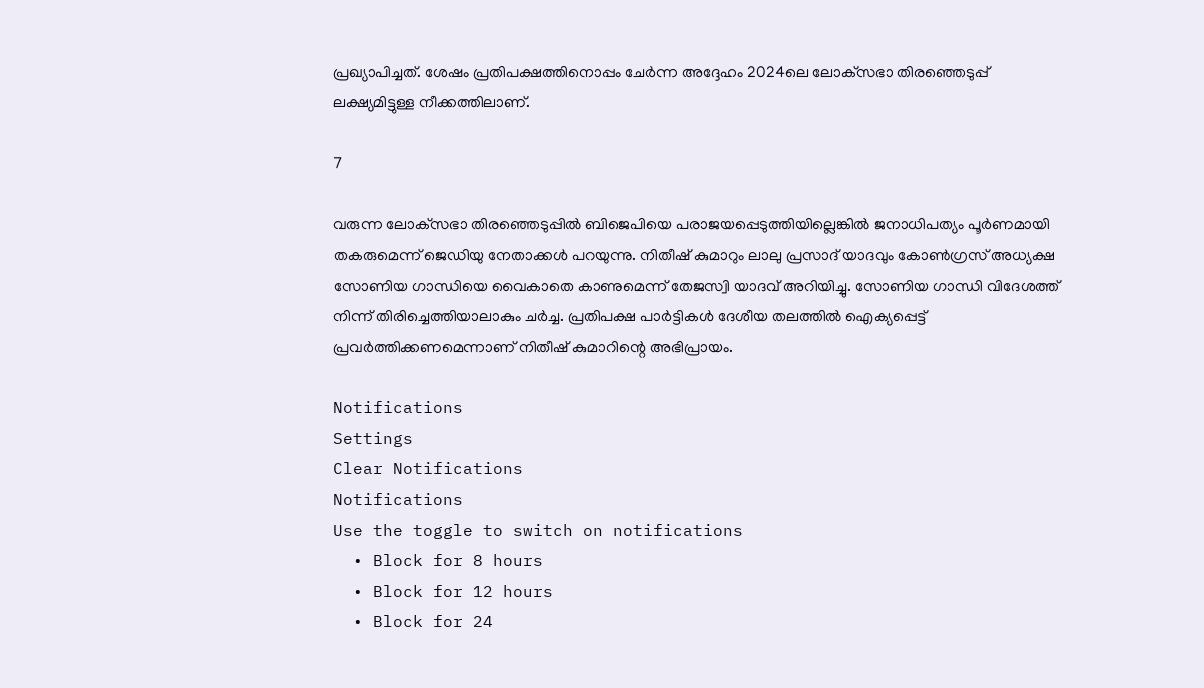പ്രഖ്യാപിച്ചത്. ശേഷം പ്രതിപക്ഷത്തിനൊപ്പം ചേര്‍ന്ന അദ്ദേഹം 2024ലെ ലോക്‌സഭാ തിരഞ്ഞെടുപ്പ് ലക്ഷ്യമിട്ടുള്ള നീക്കത്തിലാണ്.

7

വരുന്ന ലോക്‌സഭാ തിരഞ്ഞെടുപ്പില്‍ ബിജെപിയെ പരാജയപ്പെടുത്തിയില്ലെങ്കില്‍ ജനാധിപത്യം പൂര്‍ണമായി തകരുമെന്ന് ജെഡിയു നേതാക്കള്‍ പറയുന്നു. നിതീഷ് കുമാറും ലാലു പ്രസാദ് യാദവും കോണ്‍ഗ്രസ് അധ്യക്ഷ സോണിയ ഗാന്ധിയെ വൈകാതെ കാണുമെന്ന് തേജസ്വി യാദവ് അറിയിച്ചു. സോണിയ ഗാന്ധി വിദേശത്ത് നിന്ന് തിരിച്ചെത്തിയാലാകും ചര്‍ച്ച. പ്രതിപക്ഷ പാര്‍ട്ടികള്‍ ദേശീയ തലത്തില്‍ ഐക്യപ്പെട്ട് പ്രവര്‍ത്തിക്കണമെന്നാണ് നിതീഷ് കുമാറിന്റെ അഭിപ്രായം.

Notifications
Settings
Clear Notifications
Notifications
Use the toggle to switch on notifications
  • Block for 8 hours
  • Block for 12 hours
  • Block for 24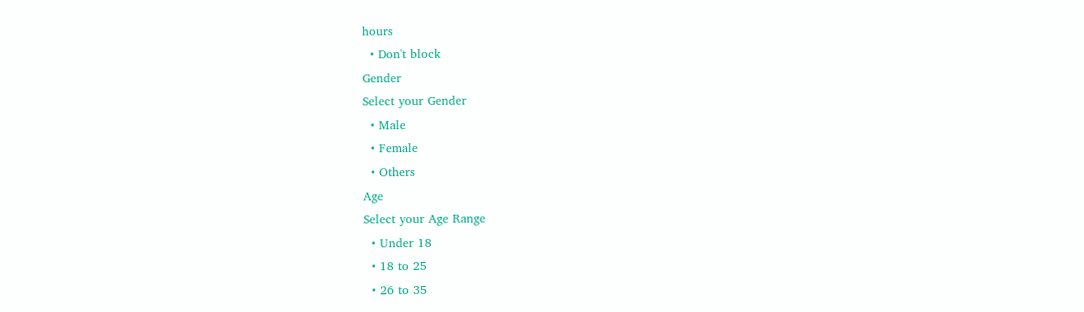hours
  • Don't block
Gender
Select your Gender
  • Male
  • Female
  • Others
Age
Select your Age Range
  • Under 18
  • 18 to 25
  • 26 to 35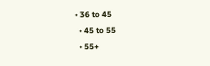• 36 to 45
  • 45 to 55
  • 55+